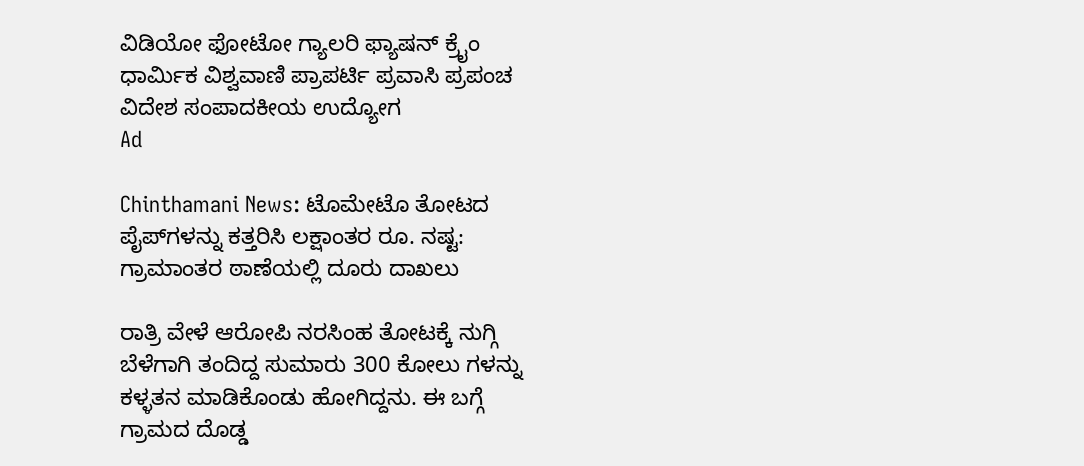ವಿಡಿಯೋ ಫೋಟೋ ಗ್ಯಾಲರಿ ಫ್ಯಾಷನ್ ಕ್ರೈಂ ಧಾರ್ಮಿಕ ವಿಶ್ವವಾಣಿ ಪ್ರಾಪರ್ಟಿ ಪ್ರವಾಸಿ ಪ್ರಪಂಚ ವಿದೇಶ ಸಂಪಾದಕೀಯ ಉದ್ಯೋಗ
Ad

Chinthamani News: ಟೊಮೇಟೊ ತೋಟದ ಪೈಪ್‌ಗಳನ್ನು ಕತ್ತರಿಸಿ ಲಕ್ಷಾಂತರ ರೂ. ನಷ್ಟ: ಗ್ರಾಮಾಂತರ ಠಾಣೆಯಲ್ಲಿ ದೂರು ದಾಖಲು

ರಾತ್ರಿ ವೇಳೆ ಆರೋಪಿ ನರಸಿಂಹ ತೋಟಕ್ಕೆ ನುಗ್ಗಿ ಬೆಳೆಗಾಗಿ ತಂದಿದ್ದ ಸುಮಾರು 300 ಕೋಲು ಗಳನ್ನು ಕಳ್ಳತನ ಮಾಡಿಕೊಂಡು ಹೋಗಿದ್ದನು. ಈ ಬಗ್ಗೆ ಗ್ರಾಮದ ದೊಡ್ಡ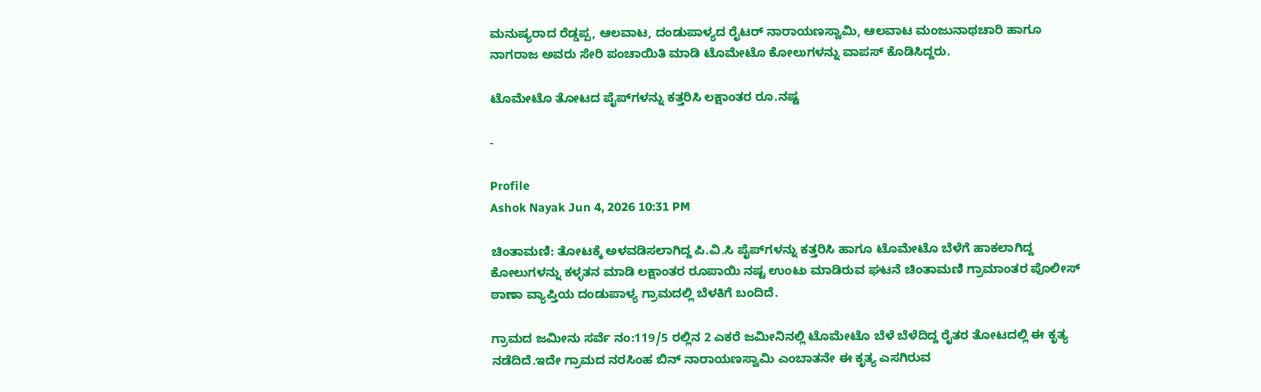ಮನುಷ್ಯರಾದ ರೆಡ್ಡಪ್ಪ, ಆಲವಾಟ, ದಂಡುಪಾಳ್ಯದ ರೈಟರ್ ನಾರಾಯಣಸ್ವಾಮಿ, ಆಲವಾಟ ಮಂಜುನಾಥಚಾರಿ ಹಾಗೂ ನಾಗರಾಜ ಅವರು ಸೇರಿ ಪಂಚಾಯಿತಿ ಮಾಡಿ ಟೊಮೇಟೊ ಕೋಲುಗಳನ್ನು ವಾಪಸ್ ಕೊಡಿಸಿದ್ದರು.

ಟೊಮೇಟೊ ತೋಟದ ಪೈಪ್‌ಗಳನ್ನು ಕತ್ತರಿಸಿ ಲಕ್ಷಾಂತರ ರೂ.ನಷ್ಟ

-

Profile
Ashok Nayak Jun 4, 2026 10:31 PM

ಚಿಂತಾಮಣಿ: ತೋಟಕ್ಕೆ ಅಳವಡಿಸಲಾಗಿದ್ದ ಪಿ.ವಿ.ಸಿ ಪೈಪ್‌ಗಳನ್ನು ಕತ್ತರಿಸಿ ಹಾಗೂ ಟೊಮೇಟೊ ಬೆಳೆಗೆ ಹಾಕಲಾಗಿದ್ದ ಕೋಲುಗಳನ್ನು ಕಳ್ಳತನ ಮಾಡಿ ಲಕ್ಷಾಂತರ ರೂಪಾಯಿ ನಷ್ಟ ಉಂಟು ಮಾಡಿರುವ ಘಟನೆ ಚಿಂತಾಮಣಿ ಗ್ರಾಮಾಂತರ ಪೊಲೀಸ್ ಠಾಣಾ ವ್ಯಾಪ್ತಿಯ ದಂಡುಪಾಳ್ಯ ಗ್ರಾಮದಲ್ಲಿ ಬೆಳಕಿಗೆ ಬಂದಿದೆ.

ಗ್ರಾಮದ ಜಮೀನು ಸರ್ವೆ ನಂ:119/5 ರಲ್ಲಿನ 2 ಎಕರೆ ಜಮೀನಿನಲ್ಲಿ ಟೊಮೇಟೊ ಬೆಳೆ ಬೆಳೆದಿದ್ದ ರೈತರ ತೋಟದಲ್ಲಿ ಈ ಕೃತ್ಯ ನಡೆದಿದೆ.ಇದೇ ಗ್ರಾಮದ ನರಸಿಂಹ ಬಿನ್ ನಾರಾಯಣಸ್ವಾಮಿ ಎಂಬಾತನೇ ಈ ಕೃತ್ಯ ಎಸಗಿರುವ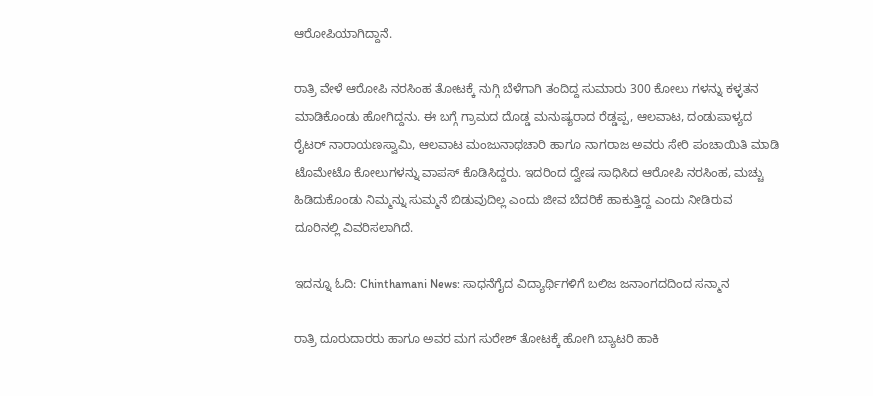ಆರೋಪಿಯಾಗಿದ್ದಾನೆ.

ರಾತ್ರಿ ವೇಳೆ ಆರೋಪಿ ನರಸಿಂಹ ತೋಟಕ್ಕೆ ನುಗ್ಗಿ ಬೆಳೆಗಾಗಿ ತಂದಿದ್ದ ಸುಮಾರು 300 ಕೋಲು ಗಳನ್ನು ಕಳ್ಳತನ ಮಾಡಿಕೊಂಡು ಹೋಗಿದ್ದನು. ಈ ಬಗ್ಗೆ ಗ್ರಾಮದ ದೊಡ್ಡ ಮನುಷ್ಯರಾದ ರೆಡ್ಡಪ್ಪ, ಆಲವಾಟ, ದಂಡುಪಾಳ್ಯದ ರೈಟರ್ ನಾರಾಯಣಸ್ವಾಮಿ, ಆಲವಾಟ ಮಂಜುನಾಥಚಾರಿ ಹಾಗೂ ನಾಗರಾಜ ಅವರು ಸೇರಿ ಪಂಚಾಯಿತಿ ಮಾಡಿ ಟೊಮೇಟೊ ಕೋಲುಗಳನ್ನು ವಾಪಸ್ ಕೊಡಿಸಿದ್ದರು. ಇದರಿಂದ ದ್ವೇಷ ಸಾಧಿಸಿದ ಆರೋಪಿ ನರಸಿಂಹ, ಮಚ್ಚು ಹಿಡಿದುಕೊಂಡು ನಿಮ್ಮನ್ನು ಸುಮ್ಮನೆ ಬಿಡುವುದಿಲ್ಲ ಎಂದು ಜೀವ ಬೆದರಿಕೆ ಹಾಕುತ್ತಿದ್ದ ಎಂದು ನೀಡಿರುವ ದೂರಿನಲ್ಲಿ ವಿವರಿಸಲಾಗಿದೆ.

ಇದನ್ನೂ ಓದಿ: Chinthamani News: ಸಾಧನೆಗೈದ ವಿದ್ಯಾರ್ಥಿಗಳಿಗೆ ಬಲಿಜ ಜನಾಂಗದದಿಂದ ಸನ್ಮಾನ

ರಾತ್ರಿ ದೂರುದಾರರು ಹಾಗೂ ಅವರ ಮಗ ಸುರೇಶ್ ತೋಟಕ್ಕೆ ಹೋಗಿ ಬ್ಯಾಟರಿ ಹಾಕಿ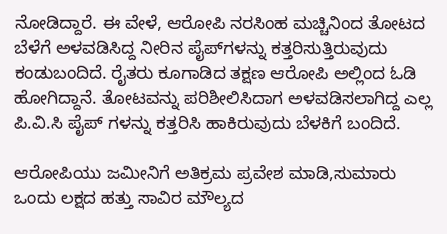ನೋಡಿದ್ದಾರೆ. ಈ ವೇಳೆ, ಆರೋಪಿ ನರಸಿಂಹ ಮಚ್ಚಿನಿಂದ ತೋಟದ ಬೆಳೆಗೆ ಅಳವಡಿಸಿದ್ದ ನೀರಿನ ಪೈಪ್‌ಗಳನ್ನು ಕತ್ತರಿಸುತ್ತಿರುವುದು ಕಂಡುಬಂದಿದೆ. ರೈತರು ಕೂಗಾಡಿದ ತಕ್ಷಣ ಆರೋಪಿ ಅಲ್ಲಿಂದ ಓಡಿ ಹೋಗಿದ್ದಾನೆ. ತೋಟವನ್ನು ಪರಿಶೀಲಿಸಿದಾಗ ಅಳವಡಿಸಲಾಗಿದ್ದ ಎಲ್ಲ ಪಿ.ವಿ.ಸಿ ಪೈಪ್‌ ಗಳನ್ನು ಕತ್ತರಿಸಿ ಹಾಕಿರುವುದು ಬೆಳಕಿಗೆ ಬಂದಿದೆ.

ಆರೋಪಿಯು ಜಮೀನಿಗೆ ಅತಿಕ್ರಮ ಪ್ರವೇಶ ಮಾಡಿ,ಸುಮಾರು ಒಂದು ಲಕ್ಷದ ಹತ್ತು ಸಾವಿರ ಮೌಲ್ಯದ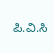ಪಿ.ವಿ.ಸಿ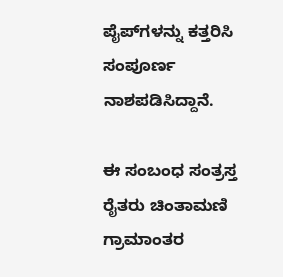ಪೈಪ್‌ಗಳನ್ನು ಕತ್ತರಿಸಿ ಸಂಪೂರ್ಣ ನಾಶಪಡಿಸಿದ್ದಾನೆ.

ಈ ಸಂಬಂಧ ಸಂತ್ರಸ್ತ ರೈತರು ಚಿಂತಾಮಣಿ ಗ್ರಾಮಾಂತರ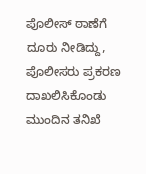ಪೊಲೀಸ್ ಠಾಣೆಗೆ ದೂರು ನೀಡಿದ್ದು, ಪೊಲೀಸರು ಪ್ರಕರಣ ದಾಖಲಿಸಿಕೊಂಡು ಮುಂದಿನ ತನಿಖೆ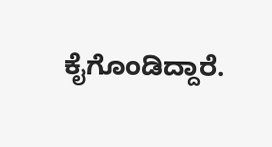ಕೈಗೊಂಡಿದ್ದಾರೆ.